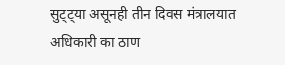सुट्ट्या असूनही तीन दिवस मंत्रालयात अधिकारी का ठाण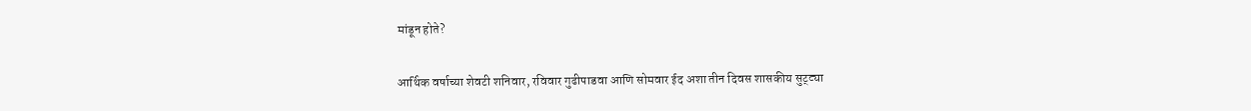मांडून होते?

आर्थिक वर्षाच्या शेवटी शनिवार, रविवार गुढीपाडवा आणि सोमवार ईद अशा तीन दिवस शासकीय सुट्ट्या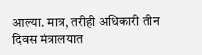आल्या. मात्र, तरीही अधिकारी तीन दिवस मंत्रालयात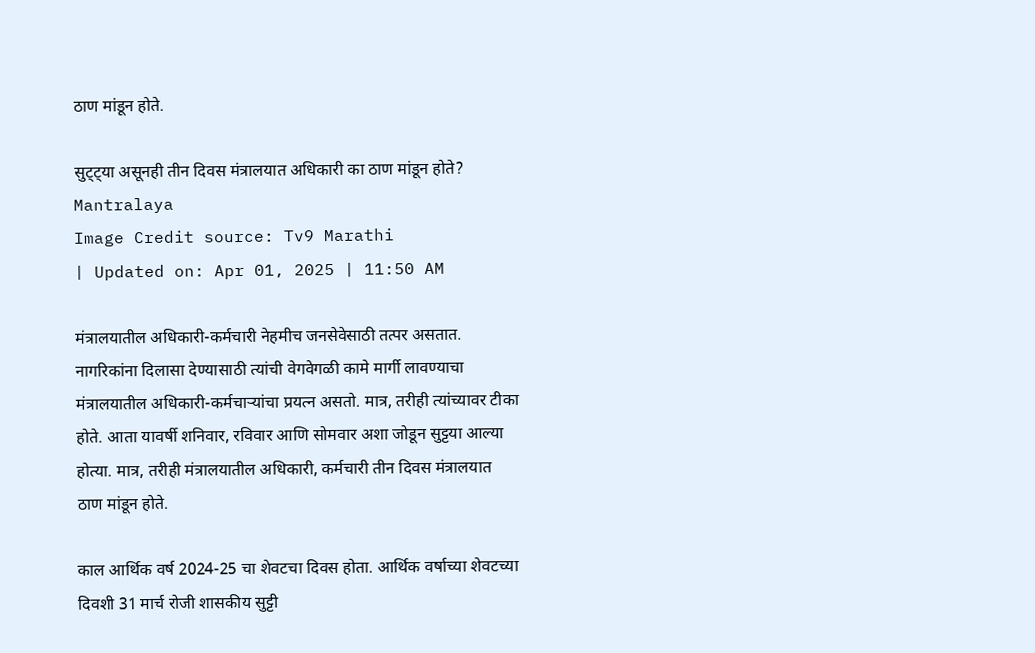ठाण मांडून होते.

सुट्ट्या असूनही तीन दिवस मंत्रालयात अधिकारी का ठाण मांडून होते?
Mantralaya
Image Credit source: Tv9 Marathi
| Updated on: Apr 01, 2025 | 11:50 AM

मंत्रालयातील अधिकारी-कर्मचारी नेहमीच जनसेवेसाठी तत्पर असतात. नागरिकांना दिलासा देण्यासाठी त्यांची वेगवेगळी कामे मार्गी लावण्याचा मंत्रालयातील अधिकारी-कर्मचाऱ्यांचा प्रयत्न असतो. मात्र, तरीही त्यांच्यावर टीका होते. आता यावर्षी शनिवार, रविवार आणि सोमवार अशा जोडून सुट्टया आल्या होत्या. मात्र, तरीही मंत्रालयातील अधिकारी, कर्मचारी तीन दिवस मंत्रालयात ठाण मांडून होते.

काल आर्थिक वर्ष 2024-25 चा शेवटचा दिवस होता. आर्थिक वर्षाच्या शेवटच्या दिवशी 31 मार्च रोजी शासकीय सुट्टी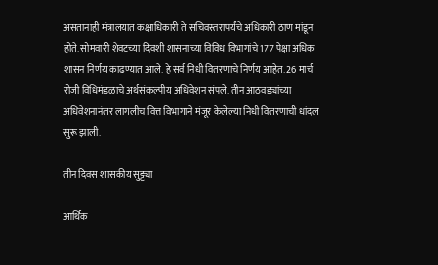असतानाही मंत्रालयात कक्षाधिकारी ते सचिवस्तरापर्यंचे अधिकारी ठाण मांडून होते. सोमवारी शेवटच्या दिवशी शासनाच्या विविध विभागांचे 177 पेक्षा अधिक शासन निर्णय काढण्यात आले. हे सर्व निधी वितरणाचे निर्णय आहेत. 26 मार्च रोजी विधिमंडळाचे अर्थसंकल्पीय अधिवेशन संपले. तीन आठवड्यांच्या अधिवेशनानंतर लागलीच वित्त विभागाने मंजूर केलेल्या निधी वितरणाची धांदल सुरू झाली.

तीन दिवस शासकीय सुट्ट्या

आर्थिक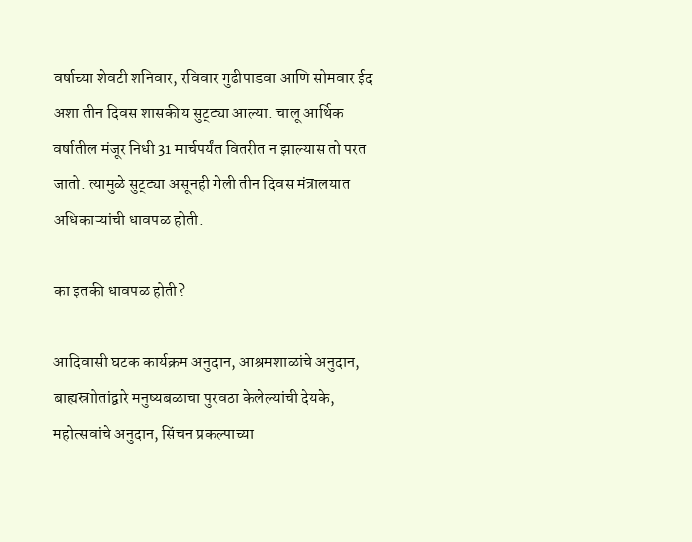वर्षाच्या शेवटी शनिवार, रविवार गुढीपाडवा आणि सोमवार ईद अशा तीन दिवस शासकीय सुट्ट्या आल्या. चालू आर्थिक वर्षातील मंजूर निधी 31 मार्चपर्यंत वितरीत न झाल्यास तो परत जातो. त्यामुळे सुट्ट्या असूनही गेली तीन दिवस मंत्रालयात अधिकाऱ्यांची धावपळ होती.

का इतकी धावपळ होती?

आदिवासी घटक कार्यक्रम अनुदान, आश्रमशाळांचे अनुदान, बाह्यस्राोतांद्वारे मनुष्यबळाचा पुरवठा केलेल्यांची देयके, महोत्सवांचे अनुदान, सिंचन प्रकल्पाच्या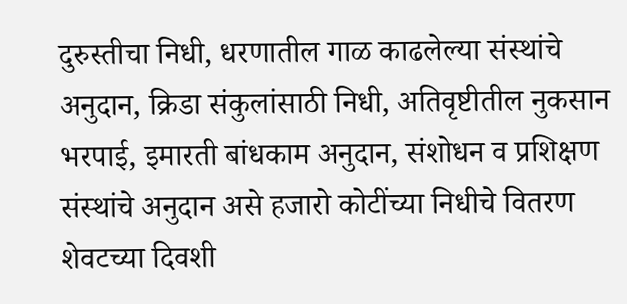दुरुस्तीचा निधी, धरणातील गाळ काढलेल्या संस्थांचे अनुदान, क्रिडा संकुलांसाठी निधी, अतिवृष्टीतील नुकसान भरपाई, इमारती बांधकाम अनुदान, संशोधन व प्रशिक्षण संस्थांचे अनुदान असे हजारो कोटींच्या निधीचे वितरण शेवटच्या दिवशी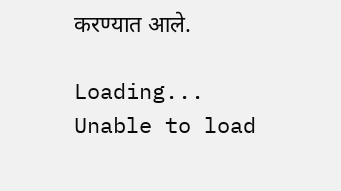करण्यात आले.

Loading...
Unable to load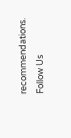recommendations.
Follow Us